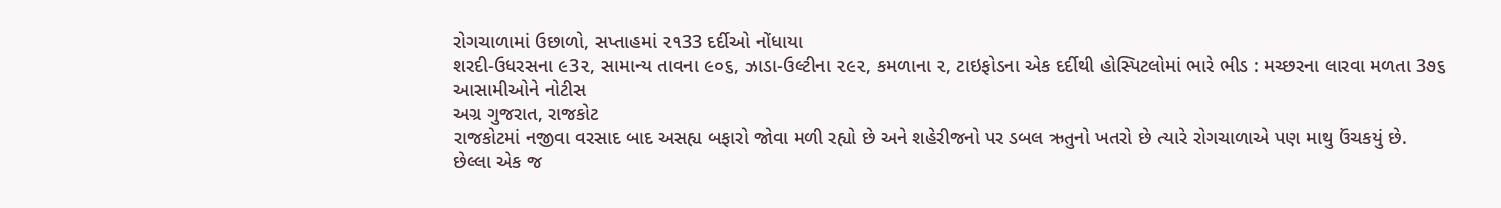રોગચાળામાં ઉછાળો, સપ્તાહમાં ૨૧33 દર્દીઓ નોંધાયા
શરદી-ઉધરસના ૯3૨, સામાન્ય તાવના ૯૦૬, ઝાડા-ઉલ્ટીના ૨૯૨, કમળાના ૨, ટાઇફોડના એક દર્દીથી હોસ્પિટલોમાં ભારે ભીડ : મચ્છરના લારવા મળતા 3૭૬ આસામીઓને નોટીસ
અગ્ર ગુજરાત, રાજકોટ
રાજકોટમાં નજીવા વરસાદ બાદ અસહ્ય બફારો જોવા મળી રહ્યો છે અને શહેરીજનો પર ડબલ ઋતુનો ખતરો છે ત્યારે રોગચાળાએ પણ માથુ ઉંચકયું છે. છેલ્લા એક જ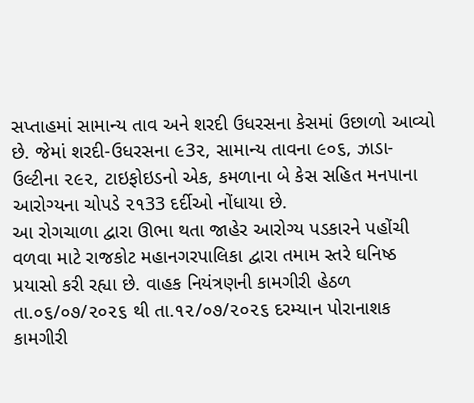સપ્તાહમાં સામાન્ય તાવ અને શરદી ઉધરસના કેસમાં ઉછાળો આવ્યો છે. જેમાં શરદી-ઉધરસના ૯3૨, સામાન્ય તાવના ૯૦૬, ઝાડા-ઉલ્ટીના ૨૯૨, ટાઇફોઇડનો એક, કમળાના બે કેસ સહિત મનપાના આરોગ્યના ચોપડે ૨૧33 દર્દીઓ નોંધાયા છે.
આ રોગચાળા દ્વારા ઊભા થતા જાહેર આરોગ્ય પડકારને પહોંચી વળવા માટે રાજકોટ મહાનગરપાલિકા દ્વારા તમામ સ્તરે ઘનિષ્ઠ પ્રયાસો કરી રહ્યા છે. વાહક નિયંત્રણની કામગીરી હેઠળ તા.૦૬/૦૭/૨૦૨૬ થી તા.૧૨/૦૭/૨૦૨૬ દરમ્યાન પોરાનાશક કામગીરી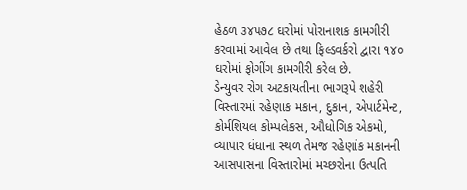હેઠળ ૩૪૫૭૮ ઘરોમાં પોરાનાશક કામગીરી કરવામાં આવેલ છે તથા ફિલ્ડવર્કરો દ્વારા ૧૪૦ ઘરોમાં ફોગીંગ કામગીરી કરેલ છે.
ડેન્યુવર રોગ અટકાયતીના ભાગરૂપે શહેરી વિસ્તારમાં રહેણાક મકાન, દુકાન, એપાર્ટમેન્ટ, કોર્મશિયલ કોમ્પલેકસ, ઔધોગિક એકમો, વ્યાપાર ધંધાના સ્થળ તેમજ રહેણાંક મકાનની આસપાસના વિસ્તારોમાં મચ્છરોના ઉત્પતિ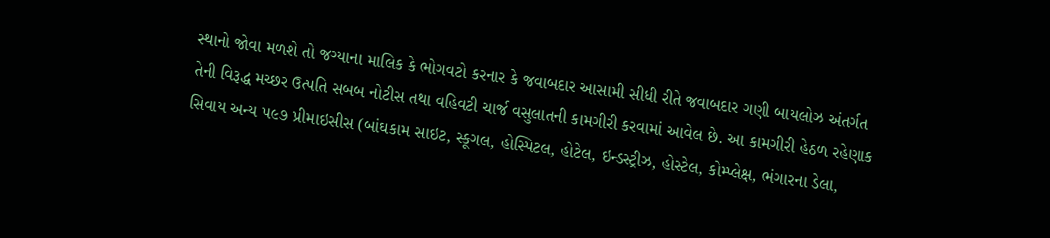સ્થાનો જોવા મળશે તો જગ્યાના માલિક કે ભોગવટો કરનાર કે જવાબદાર આસામી સીધી રીતે જવાબદાર ગણી બાયલોઝ અંતર્ગત તેની વિરૂદ્ધ મચ્છર ઉત્પતિ સબબ નોટીસ તથા વહિવટી ચાર્જ વસુલાતની કામગીરી કરવામાં આવેલ છે. આ કામગીરી હેઠળ રહેણાક સિવાય અન્ય ૫૯૭ પ્રીમાઇસીસ (બાંઘકામ સાઇટ, સ્કૂગલ, હોસ્પિટલ, હોટેલ, ઇન્ડસ્ટ્રીઝ, હોસ્ટેલ, કોમ્પ્લેક્ષ, ભંગારના ડેલા,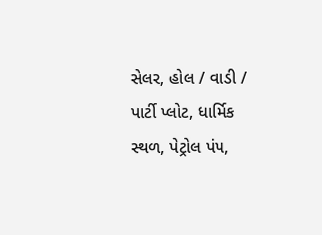સેલર, હોલ / વાડી / પાર્ટી પ્લોટ, ધાર્મિક સ્થળ, પેટ્રોલ પં૫,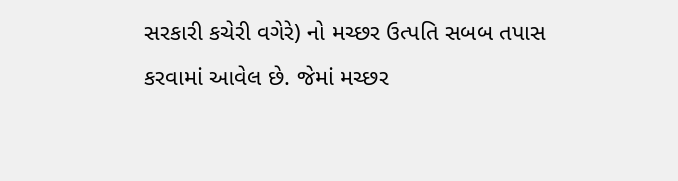સરકારી કચેરી વગેરે) નો મચ્છર ઉત્પતિ સબબ તપાસ કરવામાં આવેલ છે. જેમાં મચ્છર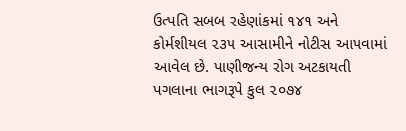ઉત્પતિ સબબ રહેણાંકમાં ૧૪૧ અને કોર્મશીયલ ૨૩૫ આસામીને નોટીસ આ૫વામાં આવેલ છે. પાણીજન્ય રોગ અટકાયતી પગલાના ભાગરૂપે કુલ ૨૦૭૪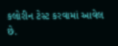કલોરીન ટેસ્ટ કરવામાં આવેલ છે.